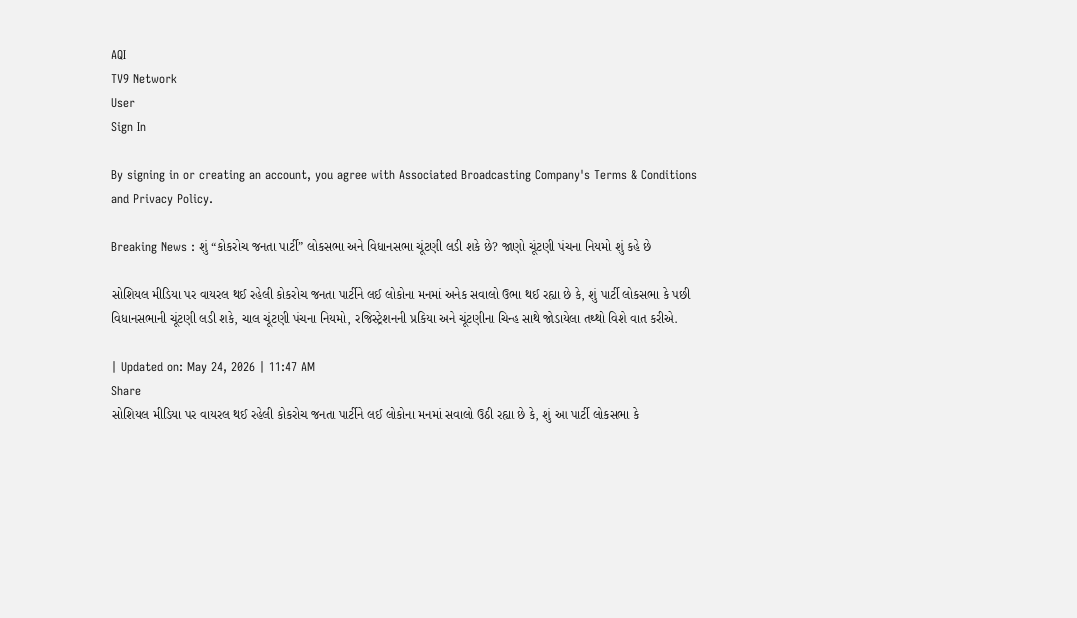AQI
TV9 Network
User
Sign In

By signing in or creating an account, you agree with Associated Broadcasting Company's Terms & Conditions and Privacy Policy.

Breaking News : શું “કોકરોચ જનતા પાર્ટી” લોકસભા અને વિધાનસભા ચૂંટણી લડી શકે છે? જાણો ચૂંટણી પંચના નિયમો શું કહે છે

સોશિયલ મીડિયા પર વાયરલ થઈ રહેલી કોકરોચ જનતા પાર્ટીને લઈ લોકોના મનમાં અનેક સવાલો ઉભા થઈ રહ્યા છે કે, શું પાર્ટી લોકસભા કે પછી વિધાનસભાની ચૂંટણી લડી શકે, ચાલ ચૂંટણી પંચના નિયમો, રજિસ્ટ્રેશનની પ્રકિયા અને ચૂંટણીના ચિન્હ સાથે જોડાયેલા તથ્થો વિશે વાત કરીએ.

| Updated on: May 24, 2026 | 11:47 AM
Share
સોશિયલ મીડિયા પર વાયરલ થઈ રહેલી કોકરોચ જનતા પાર્ટીને લઈ લોકોના મનમાં સવાલો ઉઠી રહ્યા છે કે, શું આ પાર્ટી લોકસભા કે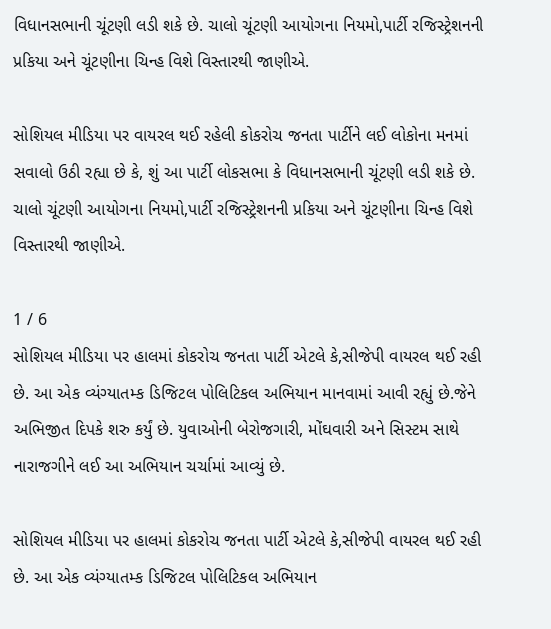વિધાનસભાની ચૂંટણી લડી શકે છે. ચાલો ચૂંટણી આયોગના નિયમો,પાર્ટી રજિસ્ટ્રેશનની પ્રકિયા અને ચૂંટણીના ચિન્હ વિશે વિસ્તારથી જાણીએ.

સોશિયલ મીડિયા પર વાયરલ થઈ રહેલી કોકરોચ જનતા પાર્ટીને લઈ લોકોના મનમાં સવાલો ઉઠી રહ્યા છે કે, શું આ પાર્ટી લોકસભા કે વિધાનસભાની ચૂંટણી લડી શકે છે. ચાલો ચૂંટણી આયોગના નિયમો,પાર્ટી રજિસ્ટ્રેશનની પ્રકિયા અને ચૂંટણીના ચિન્હ વિશે વિસ્તારથી જાણીએ.

1 / 6
સોશિયલ મીડિયા પર હાલમાં કોકરોચ જનતા પાર્ટી એટલે કે,સીજેપી વાયરલ થઈ રહી છે. આ એક વ્યંગ્યાતમ્ક ડિજિટલ પોલિટિકલ અભિયાન માનવામાં આવી રહ્યું છે.જેને અભિજીત દિપકે શરુ કર્યું છે. યુવાઓની બેરોજગારી, મોંઘવારી અને સિસ્ટમ સાથે નારાજગીને લઈ આ અભિયાન ચર્ચામાં આવ્યું છે.

સોશિયલ મીડિયા પર હાલમાં કોકરોચ જનતા પાર્ટી એટલે કે,સીજેપી વાયરલ થઈ રહી છે. આ એક વ્યંગ્યાતમ્ક ડિજિટલ પોલિટિકલ અભિયાન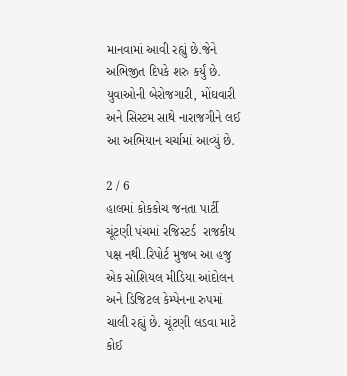માનવામાં આવી રહ્યું છે.જેને અભિજીત દિપકે શરુ કર્યું છે. યુવાઓની બેરોજગારી, મોંઘવારી અને સિસ્ટમ સાથે નારાજગીને લઈ આ અભિયાન ચર્ચામાં આવ્યું છે.

2 / 6
હાલમાં કોકકોચ જનતા પાર્ટી ચૂંટણી પંચમાં રજિસ્ટર્ડ  રાજકીય પક્ષ નથી.રિપોર્ટ મુજબ આ હજુ એક સોશિયલ મીડિયા આંદોલન અને ડિજિટલ કેમ્પેનના રુપમાં ચાલી રહ્યું છે. ચૂંટણી લડવા માટે કોઈ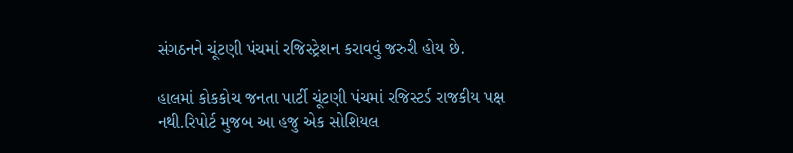સંગઠનને ચૂંટણી પંચમાં રજિસ્ટ્રેશન કરાવવું જરુરી હોય છે.

હાલમાં કોકકોચ જનતા પાર્ટી ચૂંટણી પંચમાં રજિસ્ટર્ડ રાજકીય પક્ષ નથી.રિપોર્ટ મુજબ આ હજુ એક સોશિયલ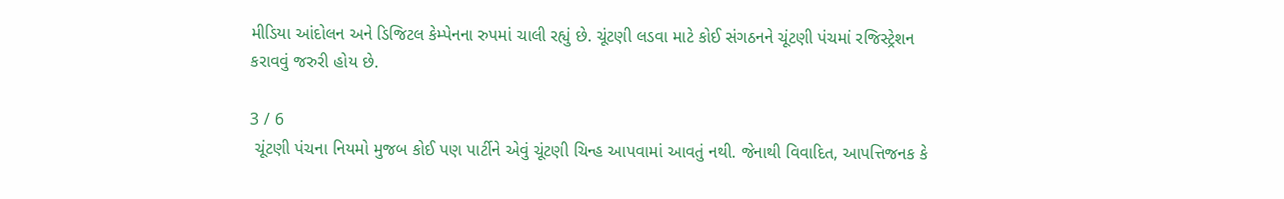મીડિયા આંદોલન અને ડિજિટલ કેમ્પેનના રુપમાં ચાલી રહ્યું છે. ચૂંટણી લડવા માટે કોઈ સંગઠનને ચૂંટણી પંચમાં રજિસ્ટ્રેશન કરાવવું જરુરી હોય છે.

3 / 6
 ચૂંટણી પંચના નિયમો મુજબ કોઈ પણ પાર્ટીને એવું ચૂંટણી ચિન્હ આપવામાં આવતું નથી. જેનાથી વિવાદિત, આપત્તિજનક કે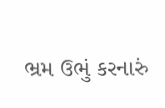ભ્રમ ઉભું કરનારું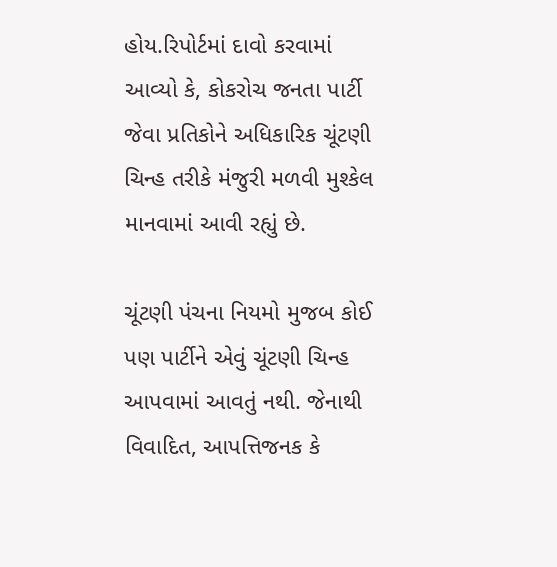હોય.રિપોર્ટમાં દાવો કરવામાં આવ્યો કે, કોકરોચ જનતા પાર્ટી જેવા પ્રતિકોને અધિકારિક ચૂંટણી ચિન્હ તરીકે મંજુરી મળવી મુશ્કેલ માનવામાં આવી રહ્યું છે.

ચૂંટણી પંચના નિયમો મુજબ કોઈ પણ પાર્ટીને એવું ચૂંટણી ચિન્હ આપવામાં આવતું નથી. જેનાથી વિવાદિત, આપત્તિજનક કે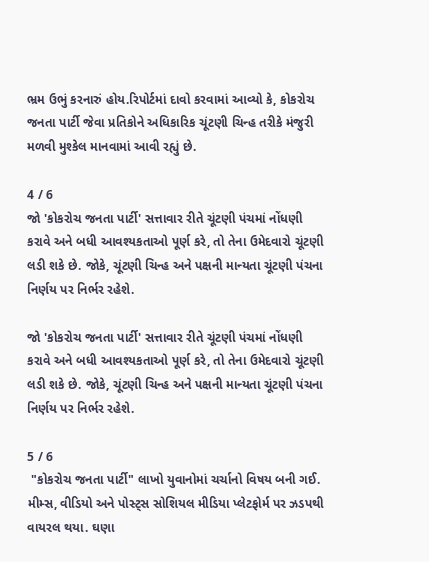ભ્રમ ઉભું કરનારું હોય.રિપોર્ટમાં દાવો કરવામાં આવ્યો કે, કોકરોચ જનતા પાર્ટી જેવા પ્રતિકોને અધિકારિક ચૂંટણી ચિન્હ તરીકે મંજુરી મળવી મુશ્કેલ માનવામાં આવી રહ્યું છે.

4 / 6
જો 'કોકરોચ જનતા પાર્ટી' સત્તાવાર રીતે ચૂંટણી પંચમાં નોંધણી કરાવે અને બધી આવશ્યકતાઓ પૂર્ણ કરે, તો તેના ઉમેદવારો ચૂંટણી લડી શકે છે. જોકે, ચૂંટણી ચિન્હ અને પક્ષની માન્યતા ચૂંટણી પંચના નિર્ણય પર નિર્ભર રહેશે.

જો 'કોકરોચ જનતા પાર્ટી' સત્તાવાર રીતે ચૂંટણી પંચમાં નોંધણી કરાવે અને બધી આવશ્યકતાઓ પૂર્ણ કરે, તો તેના ઉમેદવારો ચૂંટણી લડી શકે છે. જોકે, ચૂંટણી ચિન્હ અને પક્ષની માન્યતા ચૂંટણી પંચના નિર્ણય પર નિર્ભર રહેશે.

5 / 6
 "કોકરોચ જનતા પાર્ટી" લાખો યુવાનોમાં ચર્ચાનો વિષય બની ગઈ. મીમ્સ, વીડિયો અને પોસ્ટ્સ સોશિયલ મીડિયા પ્લેટફોર્મ પર ઝડપથી વાયરલ થયા. ઘણા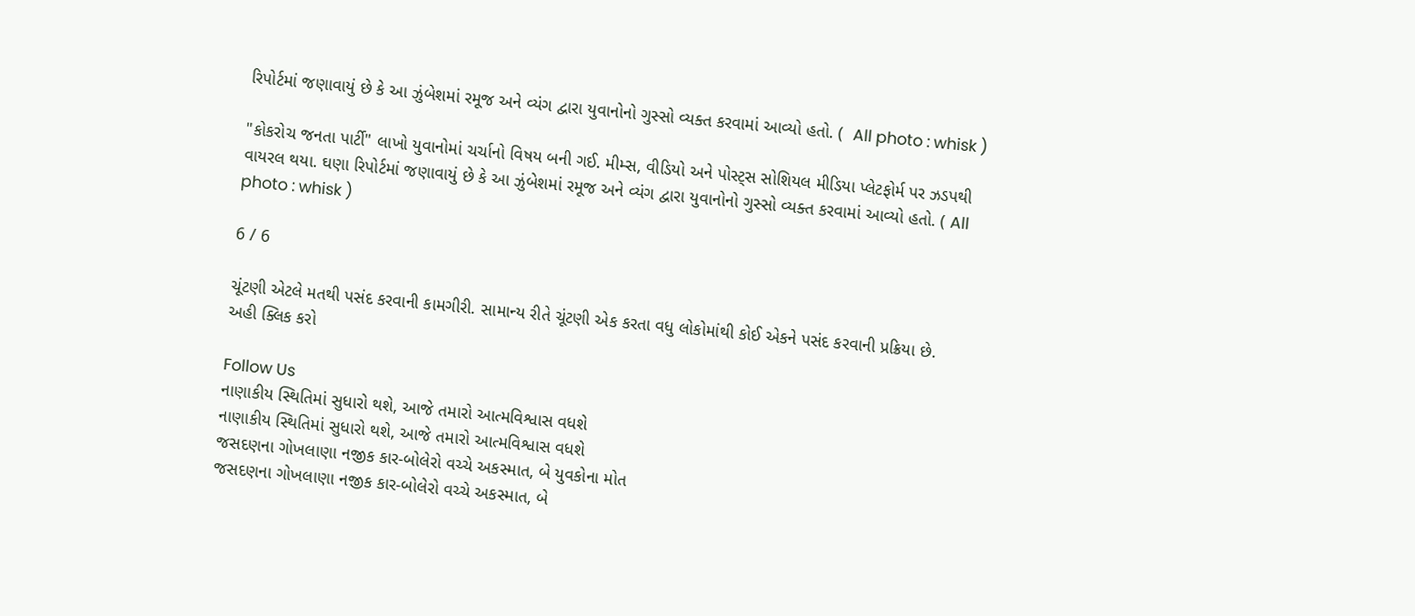રિપોર્ટમાં જણાવાયું છે કે આ ઝુંબેશમાં રમૂજ અને વ્યંગ દ્વારા યુવાનોનો ગુસ્સો વ્યક્ત કરવામાં આવ્યો હતો. (  All photo : whisk )

"કોકરોચ જનતા પાર્ટી" લાખો યુવાનોમાં ચર્ચાનો વિષય બની ગઈ. મીમ્સ, વીડિયો અને પોસ્ટ્સ સોશિયલ મીડિયા પ્લેટફોર્મ પર ઝડપથી વાયરલ થયા. ઘણા રિપોર્ટમાં જણાવાયું છે કે આ ઝુંબેશમાં રમૂજ અને વ્યંગ દ્વારા યુવાનોનો ગુસ્સો વ્યક્ત કરવામાં આવ્યો હતો. ( All photo : whisk )

6 / 6

ચૂંટણી એટલે મતથી પસંદ કરવાની કામગીરી. સામાન્ય રીતે ચૂંટણી એક કરતા વધુ લોકોમાંથી કોઈ એકને પસંદ કરવાની પ્રક્રિયા છે.  અહી ક્લિક કરો

Follow Us
નાણાકીય સ્થિતિમાં સુધારો થશે, આજે તમારો આત્મવિશ્વાસ વધશે
નાણાકીય સ્થિતિમાં સુધારો થશે, આજે તમારો આત્મવિશ્વાસ વધશે
જસદણના ગોખલાણા નજીક કાર-બોલેરો વચ્ચે અકસ્માત, બે યુવકોના મોત
જસદણના ગોખલાણા નજીક કાર-બોલેરો વચ્ચે અકસ્માત, બે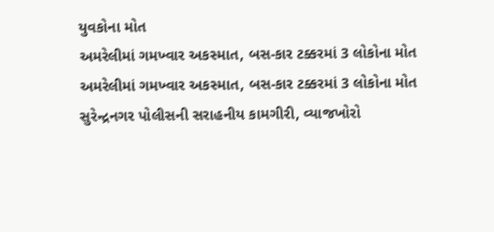યુવકોના મોત
અમરેલીમાં ગમખ્વાર અકસ્માત, બસ-કાર ટક્કરમાં 3 લોકોના મોત
અમરેલીમાં ગમખ્વાર અકસ્માત, બસ-કાર ટક્કરમાં 3 લોકોના મોત
સુરેન્દ્રનગર પોલીસની સરાહનીય કામગીરી, વ્યાજખોરો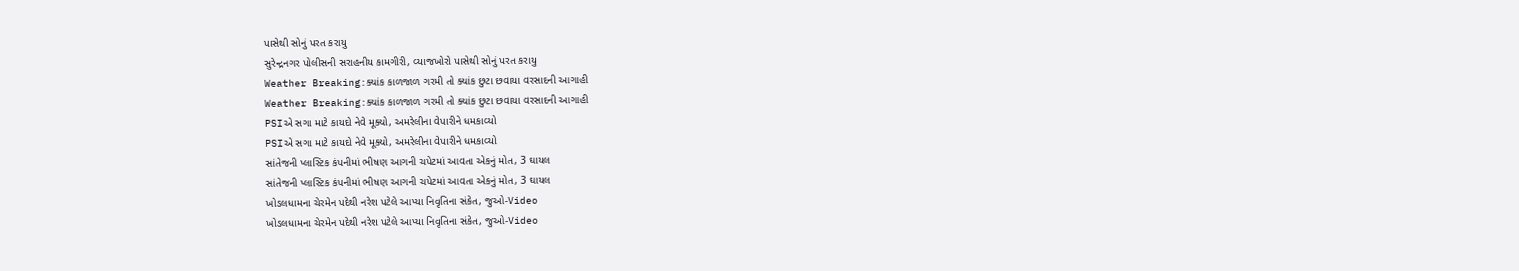પાસેથી સોનું પરત કરાયુ
સુરેન્દ્રનગર પોલીસની સરાહનીય કામગીરી, વ્યાજખોરો પાસેથી સોનું પરત કરાયુ
Weather Breaking:ક્યાંક કાળજાળ ગરમી તો ક્યાંક છુટા છવાયા વરસાદની આગાહી
Weather Breaking:ક્યાંક કાળજાળ ગરમી તો ક્યાંક છુટા છવાયા વરસાદની આગાહી
PSIએ સગા માટે કાયદો નેવે મૂક્યો, અમરેલીના વેપારીને ધમકાવ્યો
PSIએ સગા માટે કાયદો નેવે મૂક્યો, અમરેલીના વેપારીને ધમકાવ્યો
સાંતેજની પ્લાસ્ટિક કંપનીમાં ભીષણ આગની ચપેટમાં આવતા એકનું મોત, 3 ઘાયલ
સાંતેજની પ્લાસ્ટિક કંપનીમાં ભીષણ આગની ચપેટમાં આવતા એકનું મોત, 3 ઘાયલ
ખોડલધામના ચેરમેન પદેથી નરેશ પટેલે આપ્યા નિવૃતિના સંકેત, જુઓ-Video
ખોડલધામના ચેરમેન પદેથી નરેશ પટેલે આપ્યા નિવૃતિના સંકેત, જુઓ-Video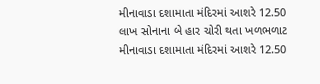મીનાવાડા દશામાતા મંદિરમાં આશરે 12.50 લાખ સોનાના બે હાર ચોરી થતા ખળભળાટ
મીનાવાડા દશામાતા મંદિરમાં આશરે 12.50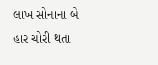લાખ સોનાના બે હાર ચોરી થતા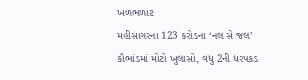ખળભળાટ
મહીસાગરના 123 કરોડના ‘નલ સે જલ’ કૌભાંડમાં મોટો ખુલાસો, વધુ 2ની ધરપકડ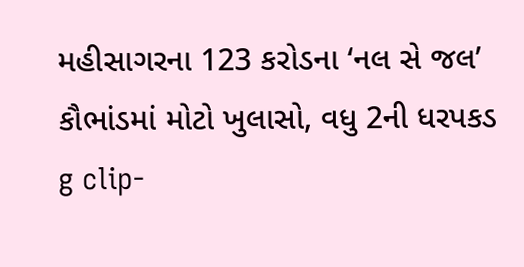મહીસાગરના 123 કરોડના ‘નલ સે જલ’ કૌભાંડમાં મોટો ખુલાસો, વધુ 2ની ધરપકડ
g clip-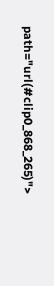path="url(#clip0_868_265)">